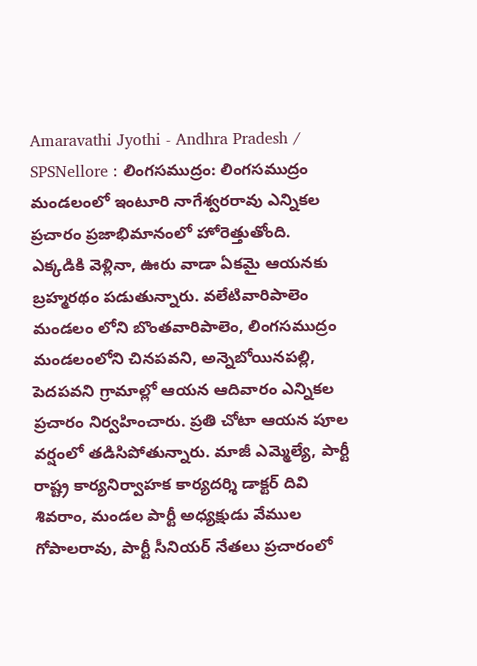Amaravathi Jyothi - Andhra Pradesh / SPSNellore : లింగసముద్రం: లింగసముద్రం మండలంలో ఇంటూరి నాగేశ్వరరావు ఎన్నికల ప్రచారం ప్రజాభిమానంలో హోరెత్తుతోంది. ఎక్కడికి వెళ్లినా, ఊరు వాడా ఏకమై ఆయనకు బ్రహ్మరథం పడుతున్నారు. వలేటివారిపాలెం మండలం లోని బొంతవారిపాలెం, లింగసముద్రం మండలంలోని చినపవని, అన్నెబోయినపల్లి, పెదపవని గ్రామాల్లో ఆయన ఆదివారం ఎన్నికల ప్రచారం నిర్వహించారు. ప్రతి చోటా ఆయన పూల వర్షంలో తడిసిపోతున్నారు. మాజీ ఎమ్మెల్యే, పార్టీ రాష్ట్ర కార్యనిర్వాహక కార్యదర్శి డాక్టర్ దివి శివరాం, మండల పార్టీ అధ్యక్షుడు వేముల గోపాలరావు, పార్టీ సీనియర్ నేతలు ప్రచారంలో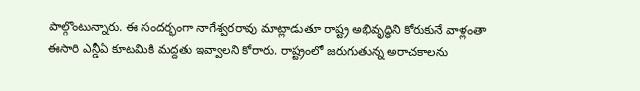పాల్గొంటున్నారు. ఈ సందర్భంగా నాగేశ్వరరావు మాట్లాడుతూ రాష్ట్ర అభివృద్ధిని కోరుకునే వాళ్లంతా ఈసారి ఎన్డీఏ కూటమికి మద్దతు ఇవ్వాలని కోరారు. రాష్ట్రంలో జరుగుతున్న అరాచకాలను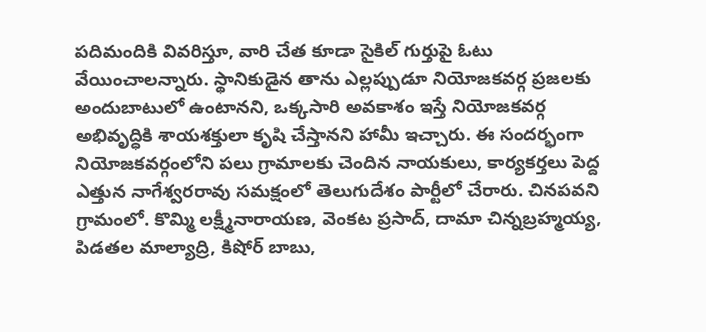పదిమందికి వివరిస్తూ, వారి చేత కూడా సైకిల్ గుర్తుపై ఓటు వేయించాలన్నారు. స్థానికుడైన తాను ఎల్లప్పుడూ నియోజకవర్గ ప్రజలకు అందుబాటులో ఉంటానని, ఒక్కసారి అవకాశం ఇస్తే నియోజకవర్గ అభివృద్ధికి శాయశక్తులా కృషి చేస్తానని హామీ ఇచ్చారు. ఈ సందర్భంగా నియోజకవర్గంలోని పలు గ్రామాలకు చెందిన నాయకులు, కార్యకర్తలు పెద్ద ఎత్తున నాగేశ్వరరావు సమక్షంలో తెలుగుదేశం పార్టీలో చేరారు. చినపవని గ్రామంలో. కొమ్మి లక్ష్మీనారాయణ, వెంకట ప్రసాద్, దామా చిన్నబ్రహ్మయ్య, పిడతల మాల్యాద్రి, కిషోర్ బాబు,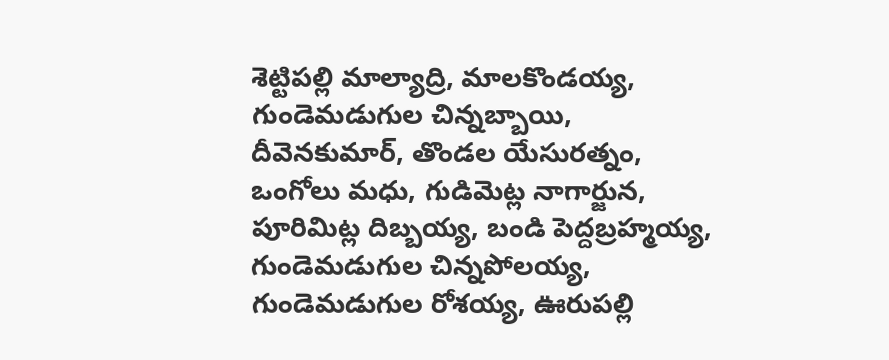శెట్టిపల్లి మాల్యాద్రి, మాలకొండయ్య, గుండెమడుగుల చిన్నబ్బాయి, దీవెనకుమార్, తొండల యేసురత్నం, ఒంగోలు మధు, గుడిమెట్ల నాగార్జున, పూరిమిట్ల దిబ్బయ్య, బండి పెద్దబ్రహ్మయ్య, గుండెమడుగుల చిన్నపోలయ్య, గుండెమడుగుల రోశయ్య, ఊరుపల్లి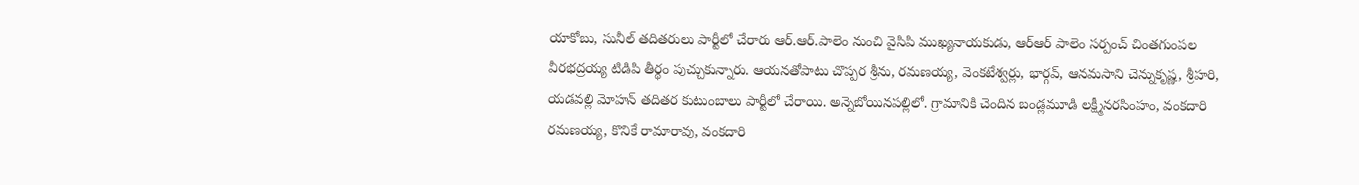యాకోబు, సునీల్ తదితరులు పార్టీలో చేరారు ఆర్.ఆర్.పాలెం నుంచి వైసిపి ముఖ్యనాయకుడు, ఆర్ఆర్ పాలెం సర్పంచ్ చింతగుంపల వీరభద్రయ్య టిడిపి తీర్థం పుచ్చుకున్నారు. ఆయనతోపాటు చొప్పర శ్రీను, రమణయ్య, వెంకటేశ్వర్లు, భార్గవ్, ఆనమసాని చెన్నుకృష్ణ, శ్రీహరి, యడవల్లి మోహన్ తదితర కుటుంబాలు పార్టీలో చేరాయి. అన్నెబోయినపల్లిలో. గ్రామానికి చెందిన బండ్లమూడి లక్ష్మీనరసింహం, వంకదారి రమణయ్య, కొనికే రామారావు, వంకదారి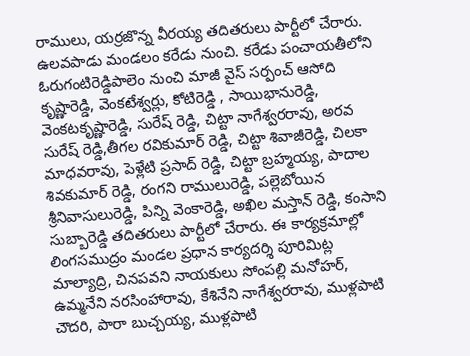రాములు, యర్రజొన్న వీరయ్య తదితరులు పార్టీలో చేరారు. ఉలవపాడు మండలం కరేడు నుంచి. కరేడు పంచాయతీలోని ఓరుగంటిరెడ్డిపాలెం నుంచి మాజీ వైస్ సర్పంచ్ ఆసోది కృష్ణారెడ్డి, వెంకటేశ్వర్లు, కోటిరెడ్డి , సాయిభానురెడ్డి, వెంకటకృష్ణారెడ్డి, సురేష్ రెడ్డి, చిట్టా నాగేశ్వరరావు, అరవ సురేష్ రెడ్డి,తీగల రవికుమార్ రెడ్డి, చిట్టా శివాజీరెడ్డి, చిలకా మాధవరావు, పెళ్లేటి ప్రసాద్ రెడ్డి, చిట్టా బ్రహ్మయ్య, పాదాల శివకుమార్ రెడ్డి, రంగని రాములురెడ్డి, పల్లెబోయిన శ్రీనివాసులురెడ్డి, పిన్ని వెంకారెడ్డి, అఖిల మస్తాన్ రెడ్డి, కంసాని సుబ్బారెడ్డి తదితరులు పార్టీలో చేరారు. ఈ కార్యక్రమాల్లో లింగసముద్రం మండల ప్రధాన కార్యదర్శి పూరిమిట్ల మాల్యాద్రి, చినపవని నాయకులు సోంపల్లి మనోహర్, ఉమ్మనేని నరసింహారావు, కేశినేని నాగేశ్వరరావు, ముళ్లపాటి చౌదరి, పారా బుచ్చయ్య, ముళ్లపాటి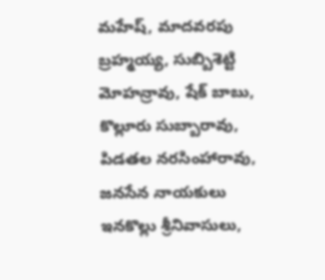మహేష్, మాదవరపు బ్రహ్మయ్య, సుబ్బిశెట్టి మోహన్రావు, షేక్ బాబు, కొల్లూరు సుబ్బారావు, పిడతల నరసింహారావు, జనసేన నాయకులు ఇనకొల్లు శ్రీనివాసులు,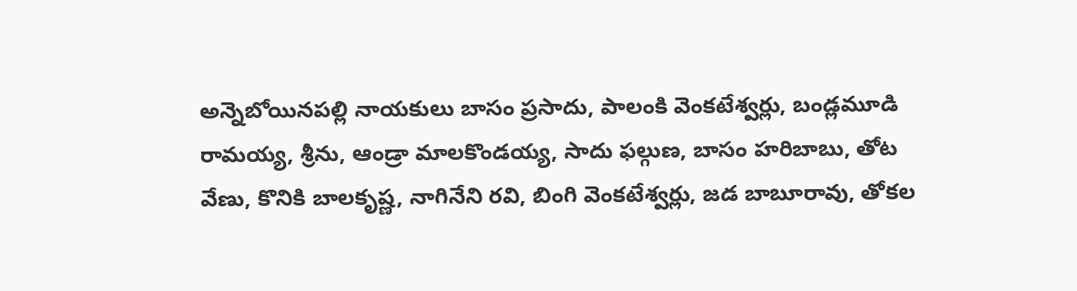అన్నెబోయినపల్లి నాయకులు బాసం ప్రసాదు, పాలంకి వెంకటేశ్వర్లు, బండ్లమూడి రామయ్య, శ్రీను, ఆండ్రా మాలకొండయ్య, సాదు ఫల్గుణ, బాసం హరిబాబు, తోట వేణు, కొనికి బాలకృష్ణ, నాగినేని రవి, బింగి వెంకటేశ్వర్లు, జడ బాబూరావు, తోకల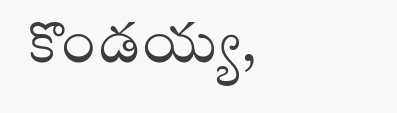కొండయ్య,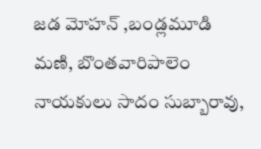జడ మోహన్ ,బండ్లమూడి మణి, బొంతవారిపాలెం నాయకులు సాదం సుబ్బారావు,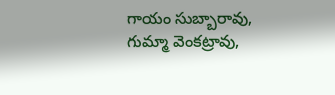గాయం సుబ్బారావు, గుమ్మా వెంకట్రావు,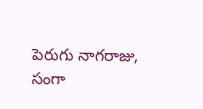పెరుగు నాగరాజు, సంగా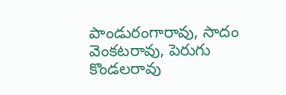పాండురంగారావు, సాదం వెంకటరావు, పెరుగు కొండలరావు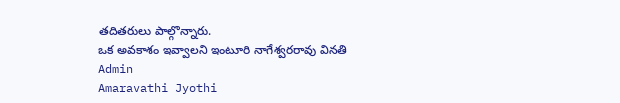తదితరులు పాల్గొన్నారు.
ఒక అవకాశం ఇవ్వాలని ఇంటూరి నాగేశ్వరరావు వినతి
Admin
Amaravathi Jyothi